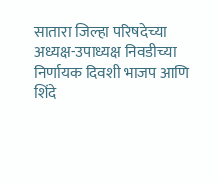सातारा जिल्हा परिषदेच्या अध्यक्ष-उपाध्यक्ष निवडीच्या निर्णायक दिवशी भाजप आणि शिंदे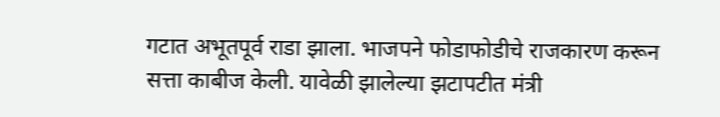गटात अभूतपूर्व राडा झाला. भाजपने फोडाफोडीचे राजकारण करून सत्ता काबीज केली. यावेळी झालेल्या झटापटीत मंत्री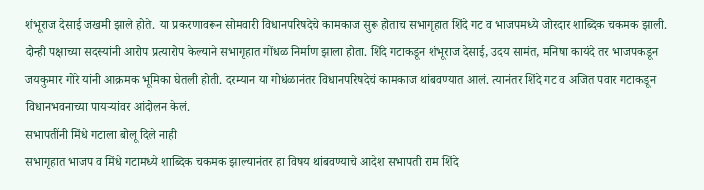शंभूराज देसाई जखमी झाले होते. या प्रकरणावरून सोमवारी विधानपरिषदेचे कामकाज सुरू होताच सभागृहात शिंदे गट व भाजपमध्ये जोरदार शाब्दिक चकमक झाली. दोन्ही पक्षाच्या सदस्यांनी आरोप प्रत्यारोप केल्याने सभागृहात गोंधळ निर्माण झाला होता. शिंदे गटाकडून शंभूराज देसाई, उदय सामंत, मनिषा कायंदे तर भाजपकडून जयकुमार गोरे यांनी आक्रमक भूमिका घेतली होती. दरम्यान या गोधंळानंतर विधानपरिषदेचं कामकाज थांबवण्यात आलं. त्यानंतर शिंदे गट व अजित पवार गटाकडून विधानभवनाच्या पायऱ्यांवर आंदोलन केलं.
सभापतींनी मिंधे गटाला बोलू दिले नाही
सभागृहात भाजप व मिंधे गटामध्ये शाब्दिक चकमक झाल्यानंतर हा विषय थांबवण्याचे आदेश सभापती राम शिंदे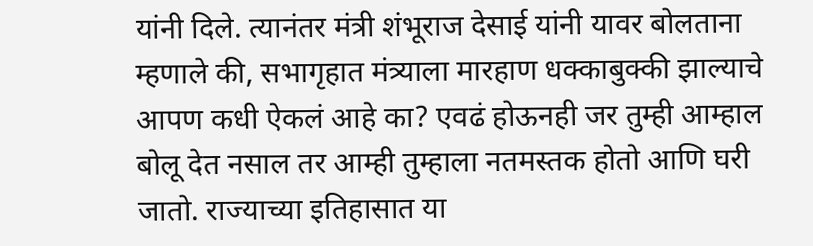यांनी दिले. त्यानंतर मंत्री शंभूराज देसाई यांनी यावर बोलताना म्हणाले की, सभागृहात मंत्र्याला मारहाण धक्काबुक्की झाल्याचे आपण कधी ऐकलं आहे का? एवढं होऊनही जर तुम्ही आम्हाल बोलू देत नसाल तर आम्ही तुम्हाला नतमस्तक होतो आणि घरी जातो. राज्याच्या इतिहासात या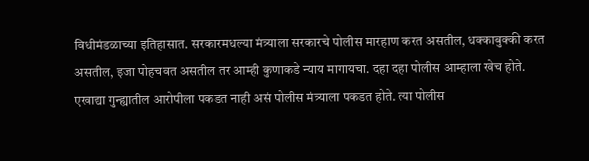विधीमंडळाच्या इतिहासात. सरकारमधल्या मंत्र्याला सरकारचे पोलीस मारहाण करत असतील, धक्काबुक्की करत असतील, इजा पोहचवत असतील तर आम्ही कुणाकडे न्याय मागायचा. दहा दहा पोलीस आम्हाला खेच होते. एखाद्या गुन्ह्यातील आरोपीला पकडत नाही असं पोलीस मंत्र्याला पकडत होते. त्या पोलीस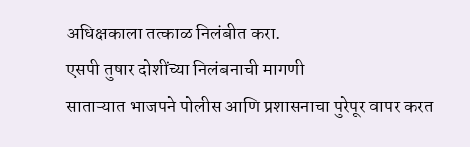अधिक्षकाला तत्काळ निलंबीत करा.
एसपी तुषार दोशींच्या निलंबनाची मागणी
साताऱ्यात भाजपने पोलीस आणि प्रशासनाचा पुरेपूर वापर करत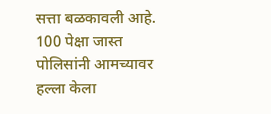सत्ता बळकावली आहे. 100 पेक्षा जास्त पोलिसांनी आमच्यावर हल्ला केला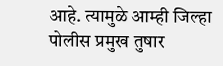आहे. त्यामुळे आम्ही जिल्हा पोलीस प्रमुख तुषार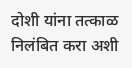दोशी यांना तत्काळ निलंबित करा अशी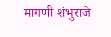मागणी शंभुराजे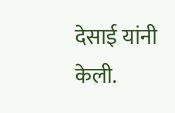देसाई यांनी केली.